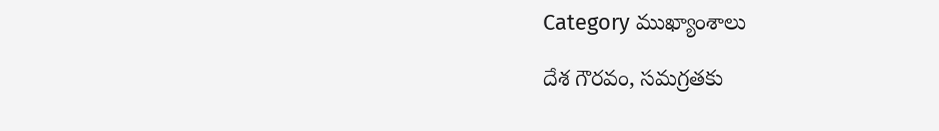Category ముఖ్యాంశాలు

దేశ గౌరవం, సమగ్రతకు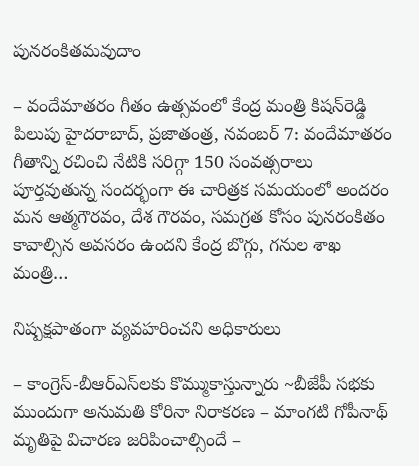పునరంకితమ‌వుదాం

– వందేమాతరం గీతం ఉత్సవంలో కేంద్ర మంత్రి కిషన్‌రెడ్డి పిలుపు హైదరాబాద్‌, ప్రజాతంత్ర, నవంబర్‌ 7: వందేమాతరం గీతాన్ని రచించి నేటికి సరిగ్గా 150 సంవత్సరాలు పూర్తవుతున్న సందర్భంగా ఈ చారిత్రక సమయంలో అందరం మన ఆత్మగౌరవం, దేశ గౌరవం, సమగ్రత కోసం పునరంకితం కావాల్సిన అవసరం ఉందని కేంద్ర బొగ్గు, గనుల శాఖ మంత్రి…

నిష్పక్షపాతంగా వ్యవహరించని అధికారులు

– కాంగ్రెస్‌-బీఆర్‌ఎస్‌లకు కొమ్ముకాస్తున్నారు ~బీజేపీ స‌భ‌కు ముందుగా అనుమ‌తి కోరినా నిరాక‌ర‌ణ‌ – మాంగటి గోపీనాథ్‌ మృతిపై విచారణ జరిపించాల్సిందే –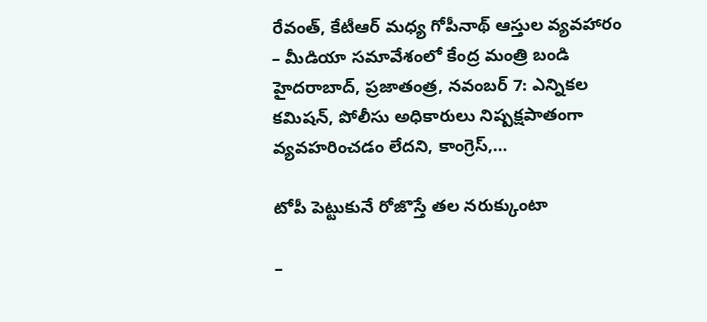రేవంత్‌, కేటీఆర్‌ మధ్య గోపీనాథ్‌ ఆస్తుల వ్యవహారం – మీడియా సమావేశంలో కేంద్ర మంత్రి బండి హైదరాబాద్‌, ప్రజాతంత్ర, నవంబర్‌ 7: ఎన్నికల కమిషన్‌, పోలీసు అధికారులు నిష్పక్షపాతంగా వ్యవహరించడం లేదని, కాంగ్రెస్‌,…

టోపీ పెట్టుకునే రోజొస్తే తల నరుక్కుంటా

–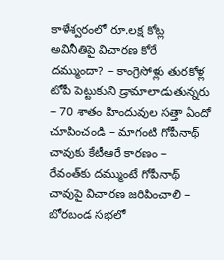కాళేశ్వరంలో రూ.లక్ష కోట్ల అవినీతిపై విచారణ కోరే దమ్ముందా? – కాంగ్రెసోళ్లు తురకోళ్ల టోపీ పెట్టుకుని డ్రామాలాడుతున్నరు – 70 శాతం హిందువుల సత్తా ఏందో చూపించండి – మాగంటి గోపీనాథ్‌ చావుకు కేటీఆరే కారణం – రేవంత్‌కు దమ్ముంటే గోపీనాథ్‌ చావుపై విచారణ జరిపించాలి – బోరబండ సభలో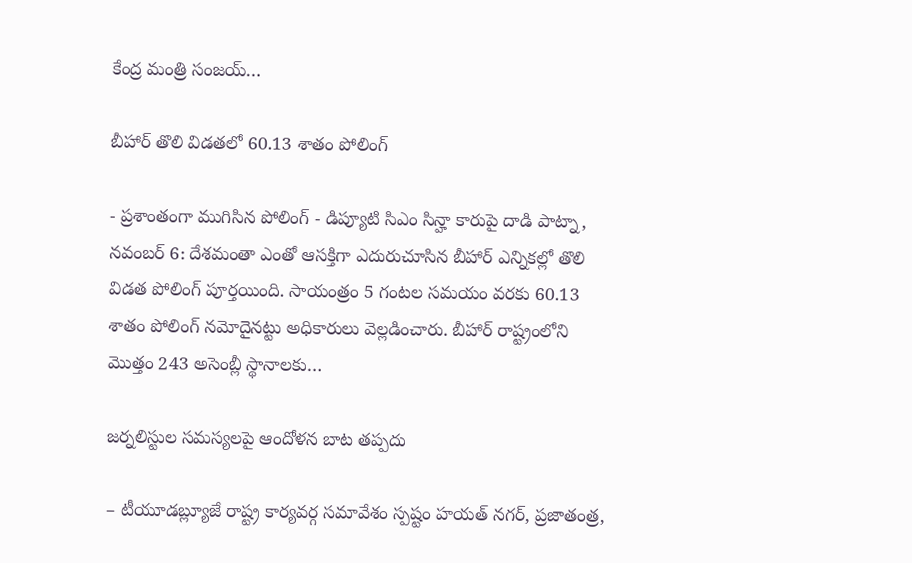కేంద్ర మంత్రి సంజయ్‌…

బీహార్‌ ‌తొలి విడతలో 60.13 శాతం పోలింగ్‌

- ప్రశాంతంగా ముగిసిన పోలింగ్‌ ‌- డిప్యూటి సిఎం సిన్హా కారుపై దాడి పాట్నా, నవంబర్‌ 6: దేశమంతా ఎంతో ఆసక్తిగా ఎదురుచూసిన బీహార్‌ ఎన్నికల్లో తొలి విడత పోలింగ్‌ ‌పూర్తయింది. సాయంత్రం 5 గంటల సమయం వరకు 60.13 శాతం పోలింగ్‌ ‌నమోదైనట్టు అధికారులు వెల్లడించారు. బీహార్‌ ‌రాష్ట్రంలోని మొత్తం 243 అసెంబ్లీ స్థానాలకు…

జర్నలిస్టుల సమస్యలపై ఆందోళన బాట తప్పదు

– టీయూడబ్ల్యూజే రాష్ట్ర కార్యవర్గ సమావేశం స్పష్టం హయత్‌ ‌నగర్‌, ప్రజాతంత్ర,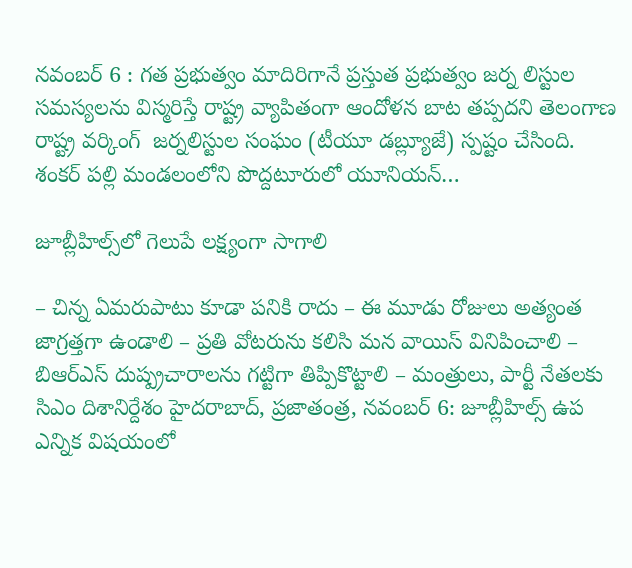నవంబర్‌ 6 : గత ప్రభుత్వం మాదిరిగానే ప్రస్తుత ప్రభుత్వం జర్న లిస్టుల సమస్యలను విస్మరిస్తే రాష్ట్ర వ్యాపితంగా ఆందోళన బాట తప్పదని తెలంగాణ రాష్ట్ర వర్కింగ్‌  ‌జర్నలిస్టుల సంఘం (టీయూ డబ్ల్యూజే) స్పష్టం చేసింది. శంకర్‌ ‌పల్లి మండలంలోని పొద్దటూరులో యూనియన్‌…

జూబ్లీహిల్స్‌లో గెలుపే లక్ష్యంగా సాగాలి

– చిన్న ఏమరుపాటు కూడా పనికి రాదు – ఈ మూడు రోజులు అత్యంత జాగ్రత్తగా ఉండాలి – ప్రతి వోటరును కలిసి మన వాయిస్‌ ‌వినిపించాలి – బిఆర్‌ఎస్‌ ‌దుష్ప్రచారాలను గట్టిగా తిప్పికొట్టాలి – మంత్రులు, పార్టీ నేతలకు సిఎం దిశానిర్దేశం హైదరాబాద్‌, ప్రజాతంత్ర, నవంబర్‌ 6: జూబ్లీహిల్స్ ఉప ఎన్నిక విషయంలో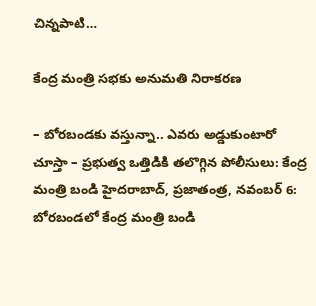చిన్నపాటి…

కేంద్ర మంత్రి స‌భ‌కు అనుమతి నిరాకరణ

– బోరబండకు వస్తున్నా.. ఎవరు అడ్డుకుంటారో చూస్తా – ప్రభుత్వ ఒత్తిడికి తలొగ్గిన పోలీసులు: కేంద్ర మంత్రి బండి హైదరాబాద్‌, ప్రజాతంత్ర, నవంబర్‌ 6: బోరబండలో కేంద్ర మంత్రి బండి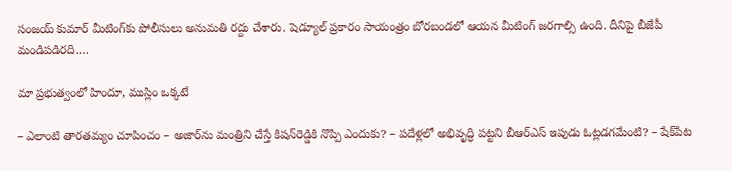సంజయ్‌ కుమార్‌ మీటింగ్‌కు పోలీసులు అనుమతి రద్దు చేశారు. షెడ్యూల్‌ ప్రకారం సాయంత్రం బోరబండలో ఆయన మీటింగ్‌ జరగాల్సి ఉంది. దీనిపై బీజేపీ మండిపడిరది.…

మా ప్రభుత్వంలో హిందూ, ముస్లిం ఒక్కటే

– ఎలాంటి తారతమ్యం చూపించం – అజార్‌ను మంత్రిని చేస్తే కిషన్‌రెడ్డికి నొప్పి ఎందుకు? – పదేళ్లలో అభివృద్ధి పట్టని బీఆర్‌ఎస్‌ ఇపుడు ఓట్లడగమేంటి? – షేక్‌పేట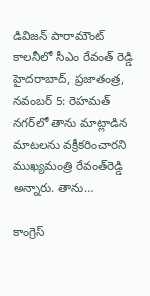డివిజన్‌ పారామౌంట్‌ కాలనీలో సీఎం రేవంత్‌ రెడ్డి హైదరాబాద్‌, ప్రజాతంత్ర, నవంబర్‌ 5: రెహమత్‌ నగర్‌లో తాను మాట్లాడిన మాటలను వక్రీకరించారని ముఖ్యమంత్రి రేవంత్‌రెడ్డి అన్నారు. తాను…

కాంగ్రెస్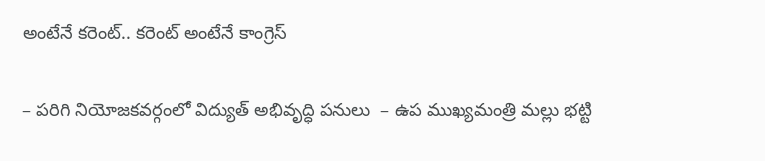అంటేనే కరెంట్.. కరెంట్ అంటేనే కాంగ్రెస్

– పరిగి నియోజకవర్గంలో విద్యుత్ అభివృద్ధి పనులు  – ఉప‌ ముఖ్యమంత్రి మల్లు భట్టి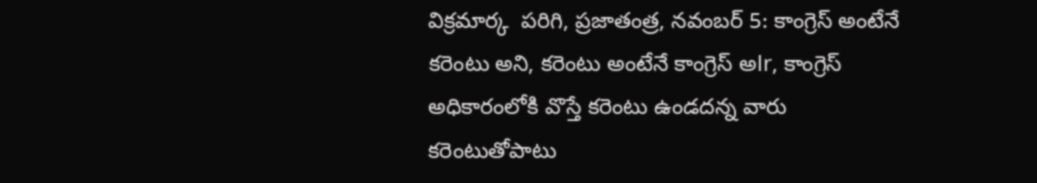విక్రమార్క  పరిగి, ప్రజాతంత్ర, నవంబర్ 5: కాంగ్రెస్ అంటేనే కరెంటు అని, కరెంటు అంటేనే కాంగ్రెస్ అlr, కాంగ్రెస్ అధికారంలోకి వొస్తే కరెంటు ఉండదన్న వారు కరెంటుతోపాటు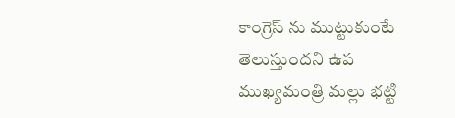కాంగ్రెస్ ను ముట్టుకుంటే తెలుస్తుందని ఉప ముఖ్యమంత్రి మల్లు భట్టి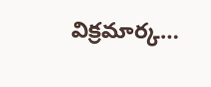విక్రమార్క…